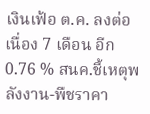เงินเฟ้อ ต.ค. ลงต่อเนื่อง 7 เดือน อีก 0.76 % สนค.ชี้เหตุพลังงาน-พืชราคา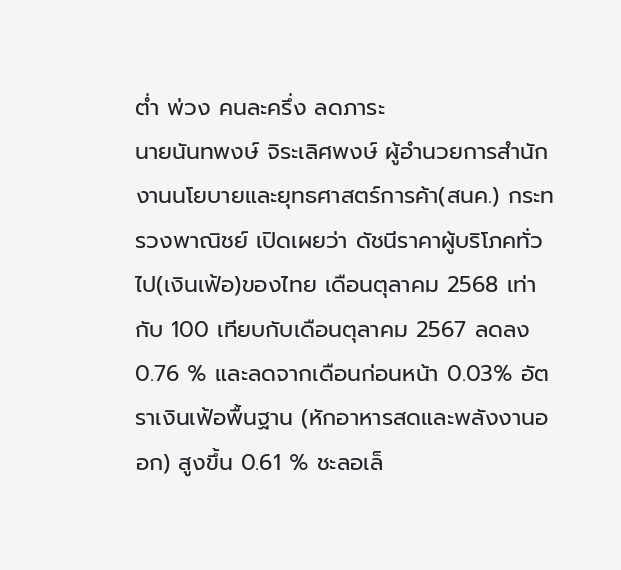ต่ำ พ่วง คนละครึ่ง ลดภาระ
นายนันทพงษ์ จิระเลิศพงษ์ ผู้อำนวยการสำนักงานนโยบายและยุทธศาสตร์การค้า(สนค.) กระทรวงพาณิชย์ เปิดเผยว่า ดัชนีราคาผู้บริโภคทั่วไป(เงินเฟ้อ)ของไทย เดือนตุลาคม 2568 เท่ากับ 100 เทียบกับเดือนตุลาคม 2567 ลดลง 0.76 % และลดจากเดือนก่อนหน้า 0.03% อัตราเงินเฟ้อพื้นฐาน (หักอาหารสดและพลังงานออก) สูงขึ้น 0.61 % ชะลอเล็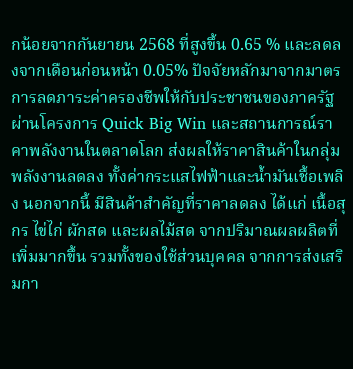กน้อยจากกันยายน 2568 ที่สูงขึ้น 0.65 % และลดลงจากเดือนก่อนหน้า 0.05% ปัจจัยหลักมาจากมาตรการลดภาระค่าครองชีพให้กับประชาชนของภาครัฐ ผ่านโครงการ Quick Big Win และสถานการณ์ราคาพลังงานในตลาดโลก ส่งผลให้ราคาสินค้าในกลุ่มพลังงานลดลง ทั้งค่ากระแสไฟฟ้าและน้ำมันเชื้อเพลิง นอกจากนี้ มีสินค้าสำคัญที่ราคาลดลง ได้แก่ เนื้อสุกร ไข่ไก่ ผักสด และผลไม้สด จากปริมาณผลผลิตที่เพิ่มมากขึ้น รวมทั้งของใช้ส่วนบุคคล จากการส่งเสริมกา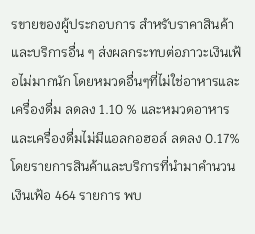รขายของผู้ประกอบการ สำหรับราคาสินค้าและบริการอื่น ๆ ส่งผลกระทบต่อภาวะเงินเฟ้อไม่มากนัก โดยหมวดอื่นๆที่ไม่ใช่อาหารและเครื่องดื่ม ลดลง 1.10 % และหมวดอาหารและเครื่องดื่มไม่มีแอลกอฮอล์ ลดลง 0.17% โดยรายการสินค้าและบริการที่นำมาคำนวนเงินเฟ้อ 464 รายการ พบ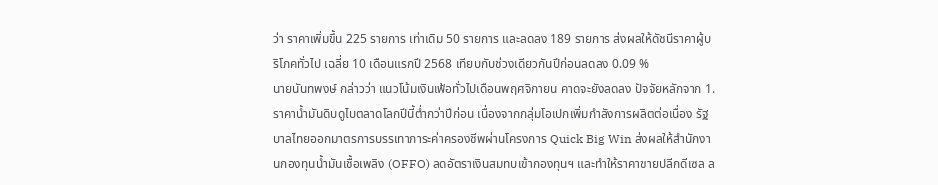ว่า ราคาเพิ่มขึ้น 225 รายการ เท่าเดิม 50 รายการ และลดลง 189 รายการ ส่งผลให้ดัชนีราคาผู้บริโภคทั่วไป เฉลี่ย 10 เดือนแรกปี 2568 เทียบกับช่วงเดียวกันปีก่อนลดลง 0.09 %
นายนันทพงษ์ กล่าวว่า แนวโน้มเงินเฟ้อทั่วไปเดือนพฤศจิกายน คาดจะยังลดลง ปัจจัยหลักจาก 1.ราคาน้ำมันดิบดูไบตลาดโลกปีนี้ต่ำกว่าปีก่อน เนื่องจากกลุ่มโอเปกเพิ่มกำลังการผลิตต่อเนื่อง รัฐบาลไทยออกมาตรการบรรเทาภาระค่าครองชีพผ่านโครงการ Quick Big Win ส่งผลให้สำนักงานกองทุนน้ำมันเชื้อเพลิง (OFFO) ลดอัตราเงินสมทบเข้ากองทุนฯ และทำให้ราคาขายปลีกดีเซล ล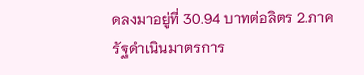ดลงมาอยู่ที่ 30.94 บาทต่อลิตร 2.ภาครัฐดำเนินมาตรการ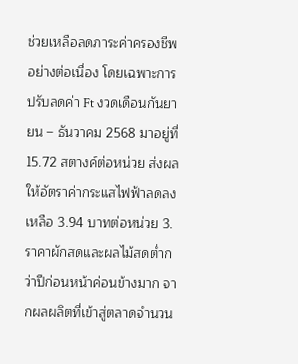ช่วยเหลือลดภาระค่าครองชีพอย่างต่อเนื่อง โดยเฉพาะการปรับลดค่า Ft งวดเดือนกันยายน – ธันวาคม 2568 มาอยู่ที่ 15.72 สตางค์ต่อหน่วย ส่งผลให้อัตราค่ากระแสไฟฟ้าลดลงเหลือ 3.94 บาทต่อหน่วย 3. ราคาผักสดและผลไม้สดต่ำกว่าปีก่อนหน้าค่อนข้างมาก จากผลผลิตที่เข้าสู่ตลาดจำนวน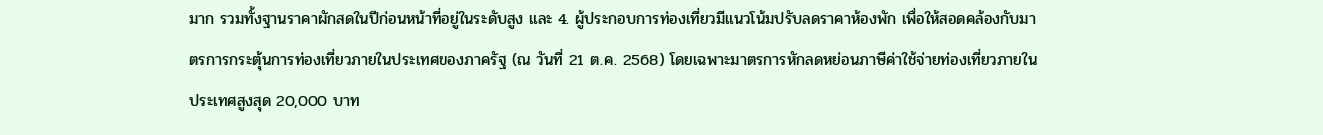มาก รวมทั้งฐานราคาผักสดในปีก่อนหน้าที่อยู่ในระดับสูง และ 4. ผู้ประกอบการท่องเที่ยวมีแนวโน้มปรับลดราคาห้องพัก เพื่อให้สอดคล้องกับมาตรการกระตุ้นการท่องเที่ยวภายในประเทศของภาครัฐ (ณ วันที่ 21 ต.ค. 2568) โดยเฉพาะมาตรการหักลดหย่อนภาษีค่าใช้จ่ายท่องเที่ยวภายในประเทศสูงสุด 20,000 บาท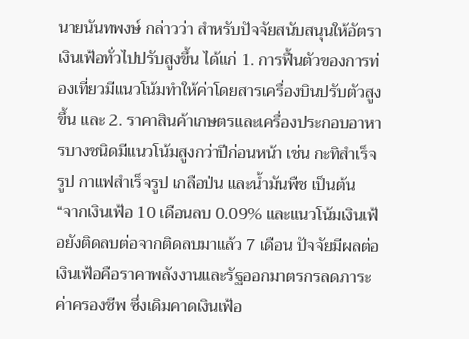นายนันทพงษ์ กล่าวว่า สำหรับปัจจัยสนับสนุนให้อัตราเงินเฟ้อทั่วไปปรับสูงขึ้น ได้แก่ 1. การฟื้นตัวของการท่องเที่ยวมีแนวโน้มทำให้ค่าโดยสารเครื่องบินปรับตัวสูงขึ้น และ 2. ราคาสินค้าเกษตรและเครื่องประกอบอาหารบางชนิดมีแนวโน้มสูงกว่าปีก่อนหน้า เช่น กะทิสำเร็จรูป กาแฟสำเร็จรูป เกลือป่น และน้ำมันพืช เป็นต้น
“จากเงินเฟ้อ 10 เดือนลบ 0.09% และแนวโน้มเงินเฟ้อยังติดลบต่อจากติดลบมาแล้ว 7 เดือน ปัจจัยมีผลต่อเงินเฟ้อคือราคาพลังงานและรัฐออกมาตรกรลดภาระค่าครองชีพ ซึ่งเดิมคาดเงินเฟ้อ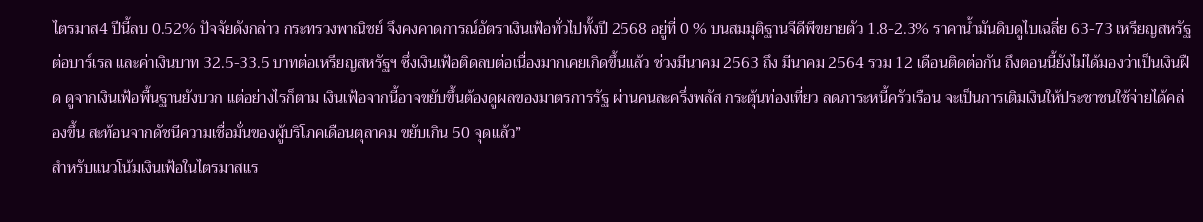ไตรมาส4 ปีนี้ลบ 0.52% ปัจจัยดังกล่าว กระทรวงพาณิชย์ จึงคงคาดการณ์อัตราเงินเฟ้อทั่วไปทั้งปี 2568 อยู่ที่ 0 % บนสมมุติฐานจีดีพีขยายตัว 1.8-2.3% ราคาน้ำมันดิบดูไบเฉลี่ย 63-73 เหรียญสหรัฐต่อบาร์เรล และค่าเงินบาท 32.5-33.5 บาทต่อเหรียญสหรัฐฯ ซึ่งเงินเฟ้อติดลบต่อเนื่องมากเคยเกิดขึ้นแล้ว ช่วงมีนาคม 2563 ถึง มีนาคม 2564 รวม 12 เดือนติดต่อกัน ถึงตอนนี้ยังไม่ได้มองว่าเป็นเงินฝืด ดูจากเงินเฟ้อพื้นฐานยังบวก แต่อย่างไรก็ตาม เงินเฟ้อจากนี้อาจขยับขึ้นต้องดูผลของมาตรการรัฐ ผ่านคนละครึ่งพลัส กระตุ้นท่องเที่ยว ลดภาระหนี้ครัวเรือน จะเป็นการเติมเงินให้ประชาชนใช้จ่ายได้คล่องขึ้น สะท้อนจากดัชนีความเชื่อมั่นของผู้บริโภคเดือนตุลาคม ขยับเกิน 50 จุดแล้ว”
สำหรับแนวโน้มเงินเฟ้อในไตรมาสแร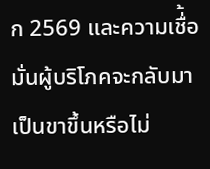ก 2569 และความเชื่้อมั่นผู้บริโภคจะกลับมาเป็นขาขึ้นหรือไม่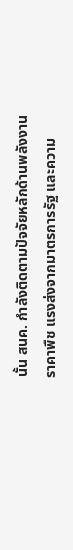นั้น สนค. กำลังติดตามปัจจัยหลักด้านพลังงาน ราคาพืช แรงส่งจากมาตรการรัฐ และความ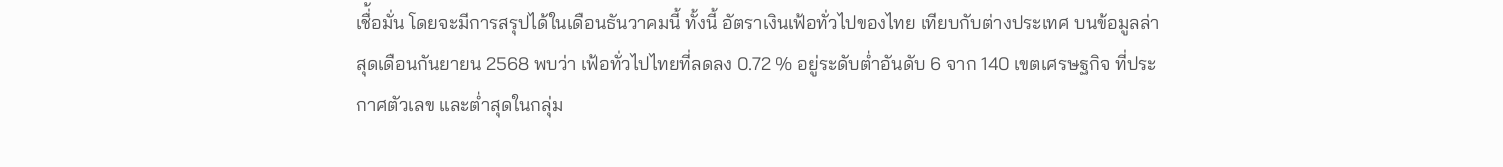เชื่้อมั่น โดยจะมีการสรุปได้ในเดือนธันวาคมนี้ ทั้งนี้ อัตราเงินเฟ้อทั่วไปของไทย เทียบกับต่างประเทศ บนข้อมูลล่าสุดเดือนกันยายน 2568 พบว่า เฟ้อทั่วไปไทยที่ลดลง 0.72 % อยู่ระดับต่ำอันดับ 6 จาก 140 เขตเศรษฐกิจ ที่ประกาศตัวเลข และต่ำสุดในกลุ่ม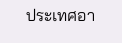ประเทศอา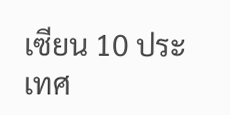เซียน 10 ประเทศ